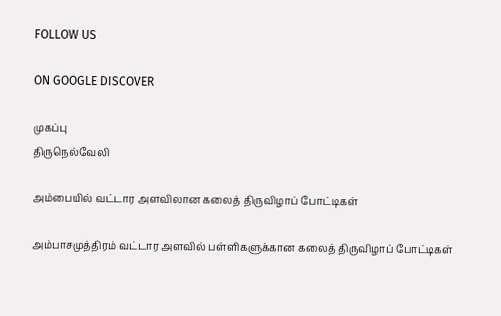FOLLOW US

ON GOOGLE DISCOVER

முகப்பு
திருநெல்வேலி

அம்பையில் வட்டார அளவிலான கலைத் திருவிழாப் போட்டிகள்

அம்பாசமுத்திரம் வட்டார அளவில் பள்ளிகளுக்கான கலைத் திருவிழாப் போட்டிகள்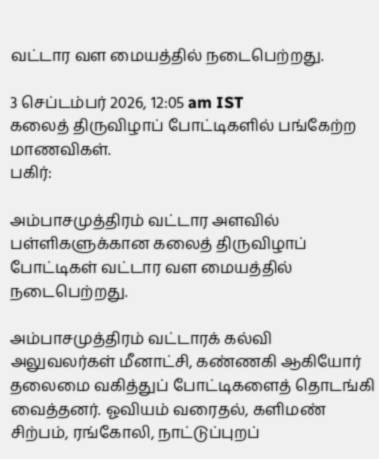வட்டார வள மையத்தில் நடைபெற்றது.

3 செப்டம்பர் 2026, 12:05 am IST
கலைத் திருவிழாப் போட்டிகளில் பங்கேற்ற மாணவிகள்.
பகிர்:

அம்பாசமுத்திரம் வட்டார அளவில் பள்ளிகளுக்கான கலைத் திருவிழாப் போட்டிகள் வட்டார வள மையத்தில் நடைபெற்றது.

அம்பாசமுத்திரம் வட்டாரக் கல்வி அலுவலர்கள் மீனாட்சி, கண்ணகி ஆகியோர் தலைமை வகித்துப் போட்டிகளைத் தொடங்கி வைத்தனர். ஓவியம் வரைதல், களிமண் சிற்பம், ரங்கோலி, நாட்டுப்புறப்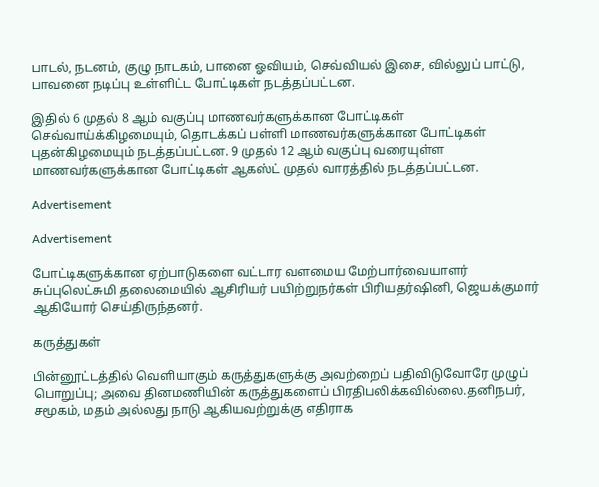பாடல், நடனம், குழு நாடகம், பானை ஓவியம், செவ்வியல் இசை, வில்லுப் பாட்டு, பாவனை நடிப்பு உள்ளிட்ட போட்டிகள் நடத்தப்பட்டன.

இதில் 6 முதல் 8 ஆம் வகுப்பு மாணவர்களுக்கான போட்டிகள் செவ்வாய்க்கிழமையும், தொடக்கப் பள்ளி மாணவர்களுக்கான போட்டிகள் புதன்கிழமையும் நடத்தப்பட்டன. 9 முதல் 12 ஆம் வகுப்பு வரையுள்ள மாணவர்களுக்கான போட்டிகள் ஆகஸ்ட் முதல் வாரத்தில் நடத்தப்பட்டன.

Advertisement

Advertisement

போட்டிகளுக்கான ஏற்பாடுகளை வட்டார வளமைய மேற்பார்வையாளர் சுப்புலெட்சுமி தலைமையில் ஆசிரியர் பயிற்றுநர்கள் பிரியதர்ஷினி, ஜெயக்குமார் ஆகியோர் செய்திருந்தனர்.

கருத்துகள்

பின்னூட்டத்தில் வெளியாகும் கருத்துகளுக்கு அவற்றைப் பதிவிடுவோரே முழுப் பொறுப்பு; அவை தினமணியின் கருத்துகளைப் பிரதிபலிக்கவில்லை.தனிநபர், சமூகம், மதம் அல்லது நாடு ஆகியவற்றுக்கு எதிராக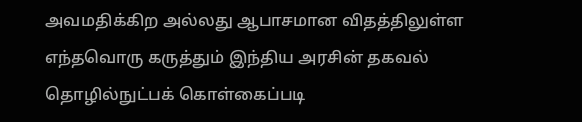அவமதிக்கிற அல்லது ஆபாசமான விதத்திலுள்ள எந்தவொரு கருத்தும் இந்திய அரசின் தகவல் தொழில்நுட்பக் கொள்கைப்படி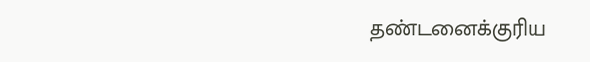தண்டனைக்குரிய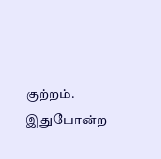குற்றம். இதுபோன்ற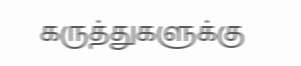கருத்துகளுக்கு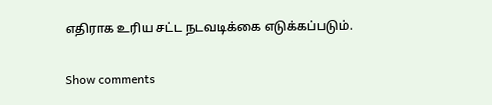எதிராக உரிய சட்ட நடவடிக்கை எடுக்கப்படும்.

Show comments